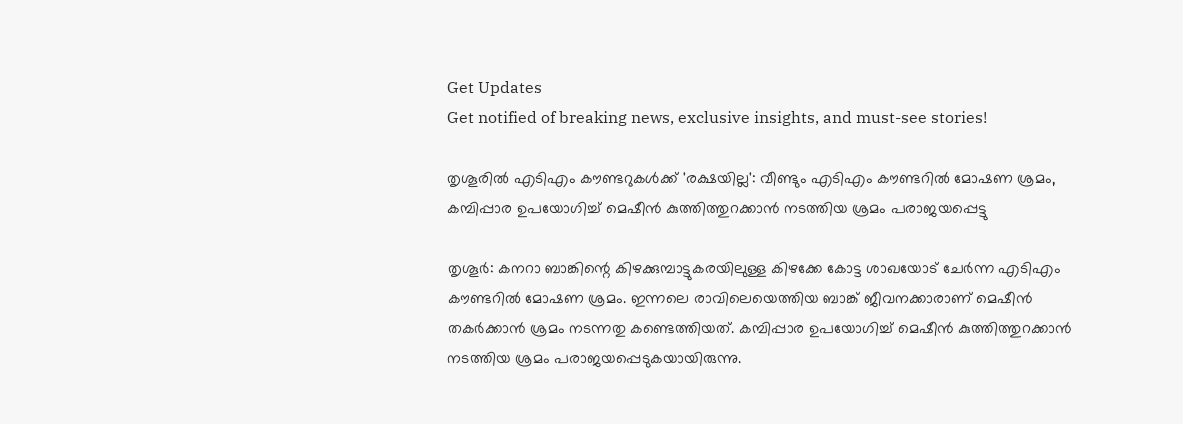Get Updates
Get notified of breaking news, exclusive insights, and must-see stories!

തൃശൂരില്‍ എടിഎം കൗണ്ടറുകള്‍ക്ക് 'രക്ഷയില്ല': വീണ്ടും എടിഎം കൗണ്ടറില്‍ മോഷണ ശ്രമം, കമ്പിപ്പാര ഉപയോഗിച്ച് മെഷീന്‍ കുത്തിത്തുറക്കാന്‍ നടത്തിയ ശ്രമം പരാജയപ്പെട്ടു

തൃശൂര്‍: കനറാ ബാങ്കിന്റെ കിഴക്കുമ്പാട്ടുകരയിലുള്ള കിഴക്കേ കോട്ട ശാഖയോട് ചേര്‍ന്ന എടിഎം കൗണ്ടറില്‍ മോഷണ ശ്രമം. ഇന്നലെ രാവിലെയെത്തിയ ബാങ്ക് ജീവനക്കാരാണ് മെഷീന്‍ തകര്‍ക്കാന്‍ ശ്രമം നടന്നതു കണ്ടെത്തിയത്. കമ്പിപ്പാര ഉപയോഗിച്ച് മെഷീന്‍ കുത്തിത്തുറക്കാന്‍ നടത്തിയ ശ്രമം പരാജയപ്പെടുകയായിരുന്നു.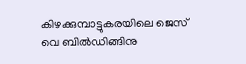കിഴക്കുമ്പാട്ടുകരയിലെ ജെസ് വെ ബില്‍ഡിങ്ങിനു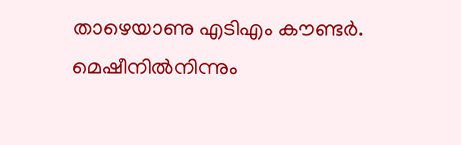താഴെയാണു എടിഎം കൗണ്ടര്‍. മെഷീനില്‍നിന്നും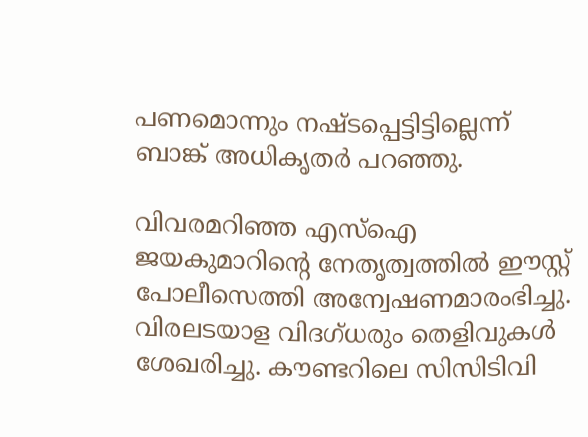പണമൊന്നും നഷ്ടപ്പെട്ടിട്ടില്ലെന്ന് ബാങ്ക് അധികൃതര്‍ പറഞ്ഞു.

വിവരമറിഞ്ഞ എസ്ഐ ജയകുമാറിന്റെ നേതൃത്വത്തില്‍ ഈസ്റ്റ് പോലീസെത്തി അന്വേഷണമാരംഭിച്ചു. വിരലടയാള വിദഗ്ധരും തെളിവുകള്‍ ശേഖരിച്ചു. കൗണ്ടറിലെ സിസിടിവി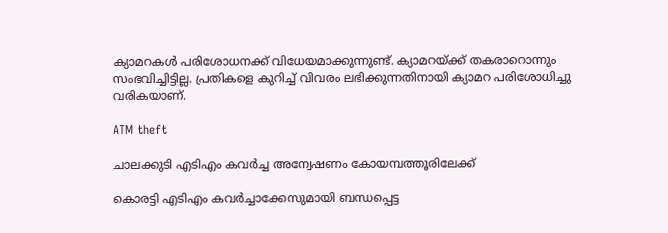ക്യാമറകള്‍ പരിശോധനക്ക് വിധേയമാക്കുന്നുണ്ട്. ക്യാമറയ്ക്ക് തകരാറൊന്നും സംഭവിച്ചിട്ടില്ല. പ്രതികളെ കുറിച്ച് വിവരം ലഭിക്കുന്നതിനായി ക്യാമറ പരിശോധിച്ചു വരികയാണ്.

ATM theft

ചാലക്കുടി എടിഎം കവര്‍ച്ച അന്വേഷണം കോയമ്പത്തൂരിലേക്ക്

കൊരട്ടി എടിഎം കവര്‍ച്ചാക്കേസുമായി ബന്ധപ്പെട്ട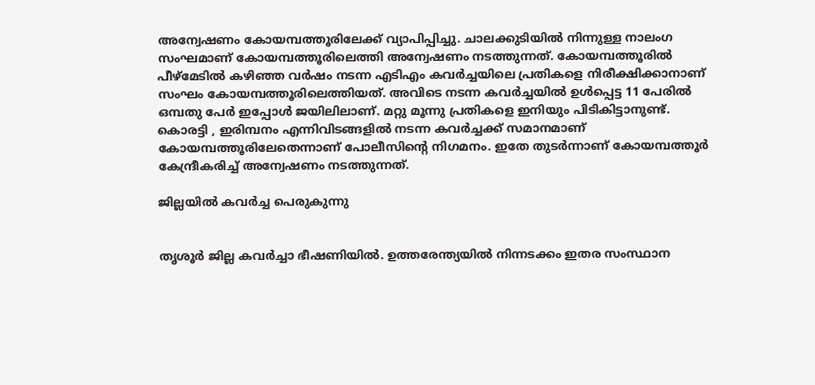അന്വേഷണം കോയമ്പത്തൂരിലേക്ക് വ്യാപിപ്പിച്ചു. ചാലക്കുടിയില്‍ നിന്നുള്ള നാലംഗ സംഘമാണ് കോയമ്പത്തൂരിലെത്തി അന്വേഷണം നടത്തുന്നത്. കോയമ്പത്തൂരില്‍ പീഴ്‌മേടില്‍ കഴിഞ്ഞ വര്‍ഷം നടന്ന എടിഎം കവര്‍ച്ചയിലെ പ്രതികളെ നിരീക്ഷിക്കാനാണ് സംഘം കോയമ്പത്തൂരിലെത്തിയത്. അവിടെ നടന്ന കവര്‍ച്ചയില്‍ ഉള്‍പ്പെട്ട 11 പേരില്‍ ഒമ്പതു പേര്‍ ഇപ്പോള്‍ ജയിലിലാണ്. മറ്റു മൂന്നു പ്രതികളെ ഇനിയും പിടികിട്ടാനുണ്ട്. കൊരട്ടി , ഇരിമ്പനം എന്നിവിടങ്ങളില്‍ നടന്ന കവര്‍ച്ചക്ക് സമാനമാണ് കോയമ്പത്തൂരിലേതെന്നാണ് പോലീസിന്റെ നിഗമനം. ഇതേ തുടര്‍ന്നാണ് കോയമ്പത്തൂര്‍ കേന്ദ്രീകരിച്ച് അന്വേഷണം നടത്തുന്നത്.

ജില്ലയില്‍ കവര്‍ച്ച പെരുകുന്നു


തൃശൂര്‍ ജില്ല കവര്‍ച്ചാ ഭീഷണിയില്‍. ഉത്തരേന്ത്യയില്‍ നിന്നടക്കം ഇതര സംസ്ഥാന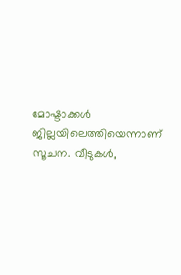മോഷ്ടാക്കള്‍ ജില്ലയിലെത്തിയെന്നാണ് സൂചന. വീടുകള്‍,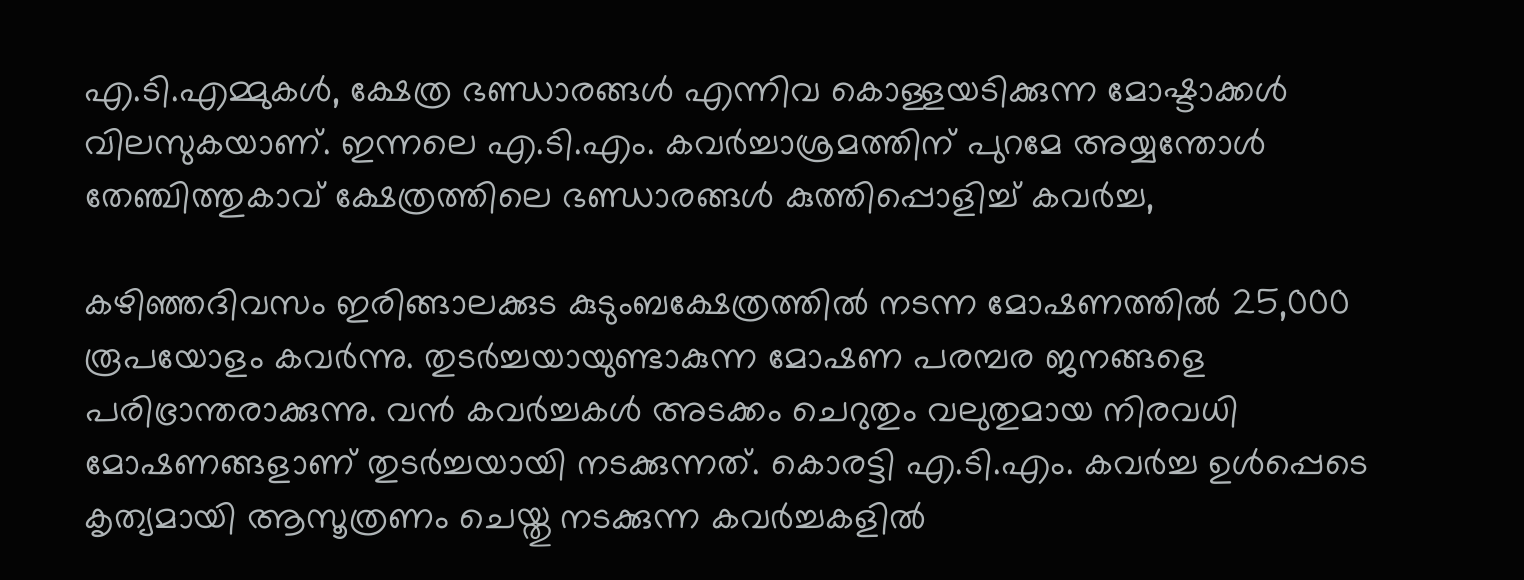എ.ടി.എമ്മുകള്‍, ക്ഷേത്ര ഭണ്ഡാരങ്ങള്‍ എന്നിവ കൊള്ളയടിക്കുന്ന മോഷ്ടാക്കള്‍ വിലസുകയാണ്. ഇന്നലെ എ.ടി.എം. കവര്‍ച്ചാശ്രമത്തിന് പുറമേ അയ്യന്തോള്‍ തേഞ്ചിത്തുകാവ് ക്ഷേത്രത്തിലെ ഭണ്ഡാരങ്ങള്‍ കുത്തിപ്പൊളിച്ച് കവര്‍ച്ച,

കഴിഞ്ഞദിവസം ഇരിങ്ങാലക്കുട കുടുംബക്ഷേത്രത്തില്‍ നടന്ന മോഷണത്തില്‍ 25,000 രൂപയോളം കവര്‍ന്നു. തുടര്‍ച്ചയായുണ്ടാകുന്ന മോഷണ പരമ്പര ജനങ്ങളെ പരിഭ്രാന്തരാക്കുന്നു. വന്‍ കവര്‍ച്ചകള്‍ അടക്കം ചെറുതും വലുതുമായ നിരവധി മോഷണങ്ങളാണ് തുടര്‍ച്ചയായി നടക്കുന്നത്. കൊരട്ടി എ.ടി.എം. കവര്‍ച്ച ഉള്‍പ്പെടെ കൃത്യമായി ആസൂത്രണം ചെയ്തു നടക്കുന്ന കവര്‍ച്ചകളില്‍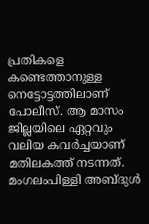പ്രതികളെ കണ്ടെത്താനുള്ള നെട്ടോട്ടത്തിലാണ് പോലീസ്. ആ മാസം ജില്ലയിലെ ഏറ്റവും വലിയ കവര്‍ച്ചയാണ് മതിലകത്ത് നടന്നത്. മംഗലംപിള്ളി അബ്ദുള്‍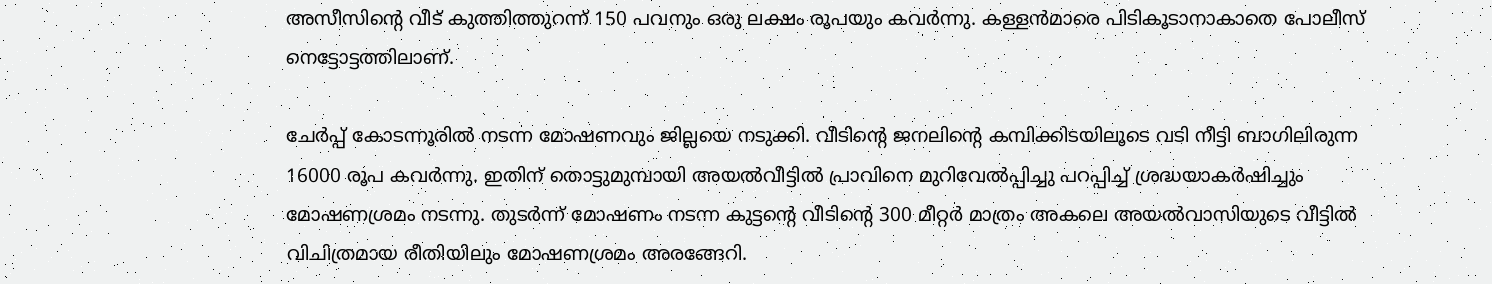അസീസിന്റെ വീട് കുത്തിത്തുറന്ന് 150 പവനും ഒരു ലക്ഷം രൂപയും കവര്‍ന്നു. കള്ളന്‍മാരെ പിടികൂടാനാകാതെ പോലീസ് നെട്ടോട്ടത്തിലാണ്.

ചേര്‍പ്പ് കോടന്നൂരില്‍ നടന്ന മോഷണവും ജില്ലയെ നടുക്കി. വീടിന്റെ ജനലിന്റെ കമ്പിക്കിടയിലൂടെ വടി നീട്ടി ബാഗിലിരുന്ന 16000 രൂപ കവര്‍ന്നു. ഇതിന് തൊട്ടുമുമ്പായി അയല്‍വീട്ടില്‍ പ്രാവിനെ മുറിവേല്‍പ്പിച്ചു പറപ്പിച്ച് ശ്രദ്ധയാകര്‍ഷിച്ചും മോഷണശ്രമം നടന്നു. തുടര്‍ന്ന് മോഷണം നടന്ന കുട്ടന്റെ വീടിന്റെ 300 മീറ്റര്‍ മാത്രം അകലെ അയല്‍വാസിയുടെ വീട്ടില്‍ വിചിത്രമായ രീതിയിലും മോഷണശ്രമം അരങ്ങേറി.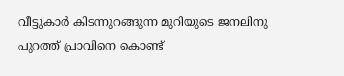വീട്ടുകാര്‍ കിടന്നുറങ്ങുന്ന മുറിയുടെ ജനലിനു പുറത്ത് പ്രാവിനെ കൊണ്ട്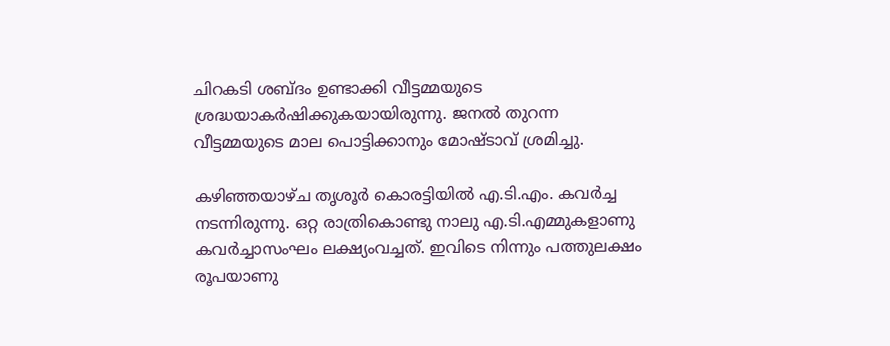ചിറകടി ശബ്ദം ഉണ്ടാക്കി വീട്ടമ്മയുടെ ശ്രദ്ധയാകര്‍ഷിക്കുകയായിരുന്നു. ജനല്‍ തുറന്ന വീട്ടമ്മയുടെ മാല പൊട്ടിക്കാനും മോഷ്ടാവ് ശ്രമിച്ചു.

കഴിഞ്ഞയാഴ്ച തൃശൂര്‍ കൊരട്ടിയില്‍ എ.ടി.എം. കവര്‍ച്ച നടന്നിരുന്നു. ഒറ്റ രാത്രികൊണ്ടു നാലു എ.ടി.എമ്മുകളാണു കവര്‍ച്ചാസംഘം ലക്ഷ്യംവച്ചത്. ഇവിടെ നിന്നും പത്തുലക്ഷം രൂപയാണു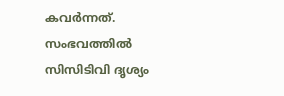കവര്‍ന്നത്. സംഭവത്തില്‍ സിസിടിവി ദൃശ്യം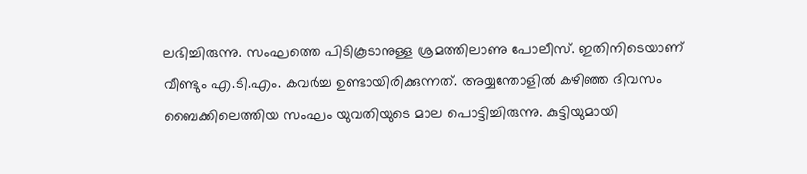ലഭിച്ചിരുന്നു. സംഘത്തെ പിടികൂടാനുള്ള ശ്രമത്തിലാണു പോലീസ്. ഇതിനിടെയാണ് വീണ്ടും എ.ടി.എം. കവര്‍ച്ച ഉണ്ടായിരിക്കുന്നത്. അയ്യന്തോളില്‍ കഴിഞ്ഞ ദിവസം ബൈക്കിലെത്തിയ സംഘം യുവതിയുടെ മാല പൊട്ടിച്ചിരുന്നു. കുട്ടിയുമായി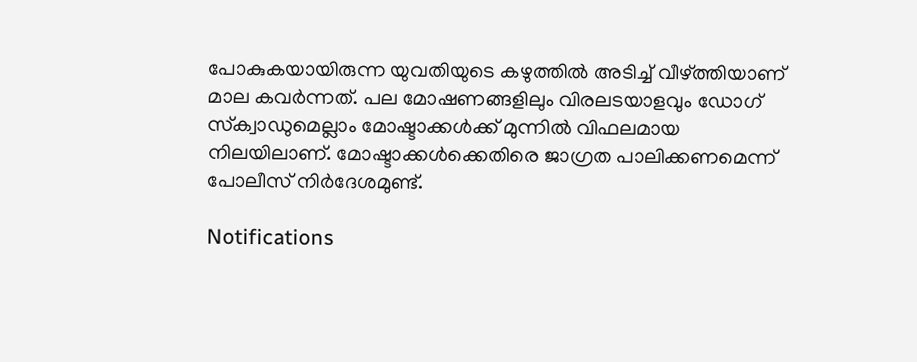പോകുകയായിരുന്ന യുവതിയുടെ കഴുത്തില്‍ അടിച്ച് വീഴ്ത്തിയാണ് മാല കവര്‍ന്നത്. പല മോഷണങ്ങളിലും വിരലടയാളവും ഡോഗ് സ്‌ക്വാഡുമെല്ലാം മോഷ്ടാക്കള്‍ക്ക് മുന്നില്‍ വിഫലമായ നിലയിലാണ്. മോഷ്ടാക്കള്‍ക്കെതിരെ ജാഗ്രത പാലിക്കണമെന്ന് പോലീസ് നിര്‍ദേശമുണ്ട്.

Notifications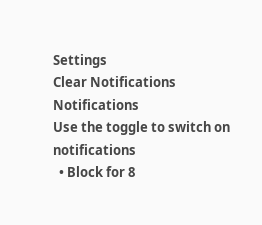Settings
Clear Notifications
Notifications
Use the toggle to switch on notifications
  • Block for 8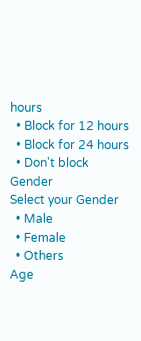hours
  • Block for 12 hours
  • Block for 24 hours
  • Don't block
Gender
Select your Gender
  • Male
  • Female
  • Others
Age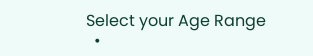Select your Age Range
  •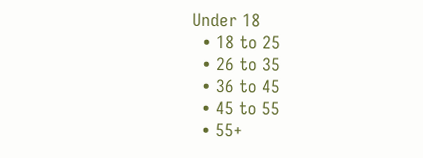Under 18
  • 18 to 25
  • 26 to 35
  • 36 to 45
  • 45 to 55
  • 55+